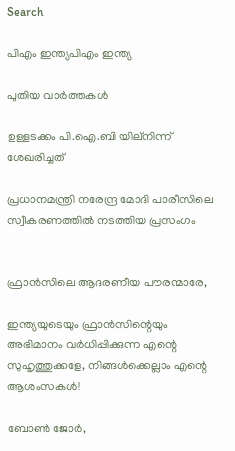Search

പിഎം ഇന്ത്യപിഎം ഇന്ത്യ

പുതിയ വാർത്തകൾ

ഉള്ളടക്കം പി.ഐ.ബി യില്നിന്ന് ശേഖരിച്ചത്

പ്രധാനമന്ത്രി നരേന്ദ്ര മോദി പാരീസിലെ സ്വീകരണത്തില്‍ നടത്തിയ പ്രസംഗം


ഫ്രാന്‍സിലെ ആദരണീയ പൗരന്മാരേ,

ഇന്ത്യയുടെയും ഫ്രാന്‍സിന്റെയും അഭിമാനം വര്‍ധിപ്പിക്കുന്ന എന്റെ സുഹൃത്തുക്കളേ, നിങ്ങള്‍ക്കെല്ലാം എന്റെ ആശംസകള്‍!

ബോണ്‍ ജോര്‍,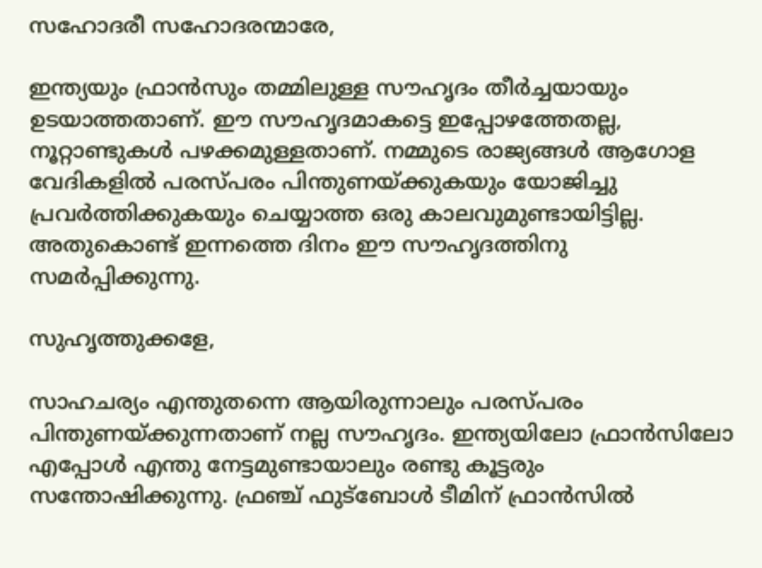സഹോദരീ സഹോദരന്മാരേ,

ഇന്ത്യയും ഫ്രാന്‍സും തമ്മിലുള്ള സൗഹൃദം തീര്‍ച്ചയായും ഉടയാത്തതാണ്. ഈ സൗഹൃദമാകട്ടെ ഇപ്പോഴത്തേതല്ല, നൂറ്റാണ്ടുകള്‍ പഴക്കമുള്ളതാണ്. നമ്മുടെ രാജ്യങ്ങള്‍ ആഗോള വേദികളില്‍ പരസ്പരം പിന്തുണയ്ക്കുകയും യോജിച്ചു പ്രവര്‍ത്തിക്കുകയും ചെയ്യാത്ത ഒരു കാലവുമുണ്ടായിട്ടില്ല. അതുകൊണ്ട് ഇന്നത്തെ ദിനം ഈ സൗഹൃദത്തിനു സമര്‍പ്പിക്കുന്നു.

സുഹൃത്തുക്കളേ,

സാഹചര്യം എന്തുതന്നെ ആയിരുന്നാലും പരസ്പരം പിന്തുണയ്ക്കുന്നതാണ് നല്ല സൗഹൃദം. ഇന്ത്യയിലോ ഫ്രാന്‍സിലോ എപ്പോള്‍ എന്തു നേട്ടമുണ്ടായാലും രണ്ടു കൂട്ടരും സന്തോഷിക്കുന്നു. ഫ്രഞ്ച് ഫുട്‌ബോള്‍ ടീമിന് ഫ്രാന്‍സില്‍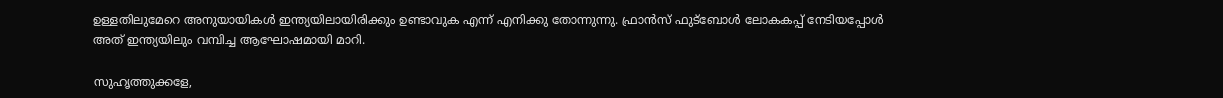ഉള്ളതിലുമേറെ അനുയായികള്‍ ഇന്ത്യയിലായിരിക്കും ഉണ്ടാവുക എന്ന് എനിക്കു തോന്നുന്നു. ഫ്രാന്‍സ് ഫുട്‌ബോള്‍ ലോകകപ്പ് നേടിയപ്പോള്‍ അത് ഇന്ത്യയിലും വമ്പിച്ച ആഘോഷമായി മാറി.

സുഹൃത്തുക്കളേ,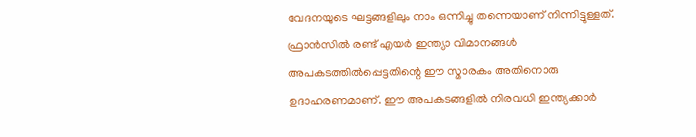വേദനയുടെ ഘട്ടങ്ങളിലും നാം ഒന്നിച്ചു തന്നെയാണ് നിന്നിട്ടുള്ളത്. ഫ്രാന്‍സില്‍ രണ്ട് എയര്‍ ഇന്ത്യാ വിമാനങ്ങള്‍ അപകടത്തില്‍പ്പെട്ടതിന്റെ ഈ സ്മാരകം അതിനൊരു ഉദാഹരണമാണ്. ഈ അപകടങ്ങളില്‍ നിരവധി ഇന്ത്യക്കാര്‍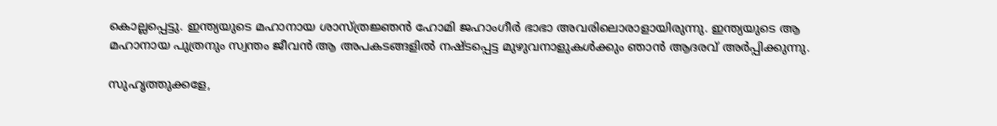കൊല്ലപ്പെട്ടു. ഇന്ത്യയുടെ മഹാനായ ശാസ്ത്രജ്ഞന്‍ ഹോമി ജഹാംഗീര്‍ ഭാഭാ അവരിലൊരാളായിരുന്നു. ഇന്ത്യയുടെ ആ മഹാനായ പുത്രനും സ്വന്തം ജീവന്‍ ആ അപകടങ്ങളില്‍ നഷ്ടപ്പെട്ട മുഴുവനാളുകള്‍ക്കും ഞാന്‍ ആദരവ് അര്‍പ്പിക്കുന്നു.

സുഹൃത്തുക്കളേ,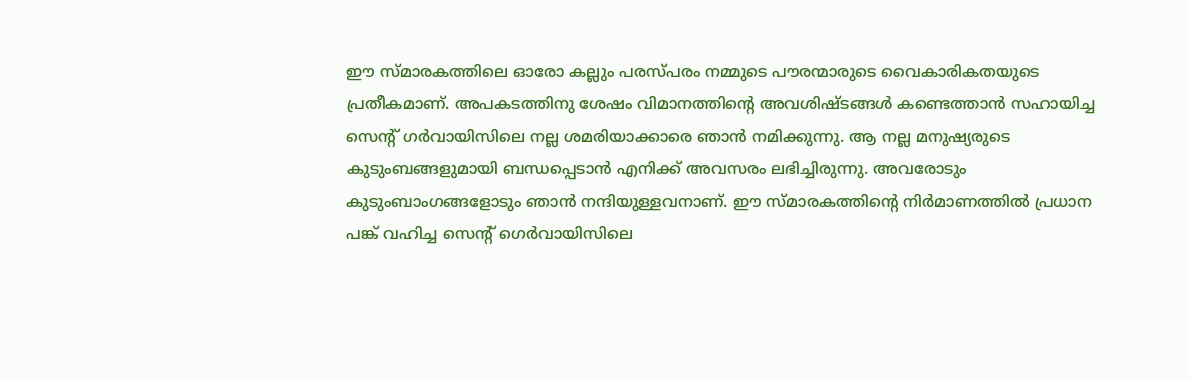ഈ സ്മാരകത്തിലെ ഓരോ കല്ലും പരസ്പരം നമ്മുടെ പൗരന്മാരുടെ വൈകാരികതയുടെ പ്രതീകമാണ്. അപകടത്തിനു ശേഷം വിമാനത്തിന്റെ അവശിഷ്ടങ്ങള്‍ കണ്ടെത്താന്‍ സഹായിച്ച സെന്റ് ഗര്‍വായിസിലെ നല്ല ശമരിയാക്കാരെ ഞാന്‍ നമിക്കുന്നു. ആ നല്ല മനുഷ്യരുടെ കുടുംബങ്ങളുമായി ബന്ധപ്പെടാന്‍ എനിക്ക് അവസരം ലഭിച്ചിരുന്നു. അവരോടും കുടുംബാംഗങ്ങളോടും ഞാന്‍ നന്ദിയുള്ളവനാണ്. ഈ സ്മാരകത്തിന്റെ നിര്‍മാണത്തില്‍ പ്രധാന പങ്ക് വഹിച്ച സെന്റ് ഗെര്‍വായിസിലെ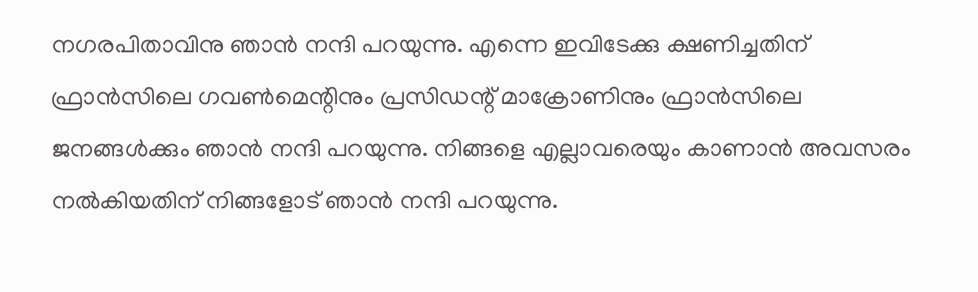നഗരപിതാവിനു ഞാന്‍ നന്ദി പറയുന്നു. എന്നെ ഇവിടേക്കു ക്ഷണിച്ചതിന് ഫ്രാന്‍സിലെ ഗവണ്‍മെന്റിനും പ്രസിഡന്റ് മാക്രോണിനും ഫ്രാന്‍സിലെ ജനങ്ങള്‍ക്കും ഞാന്‍ നന്ദി പറയുന്നു. നിങ്ങളെ എല്ലാവരെയും കാണാന്‍ അവസരം നല്‍കിയതിന് നിങ്ങളോട് ഞാന്‍ നന്ദി പറയുന്നു.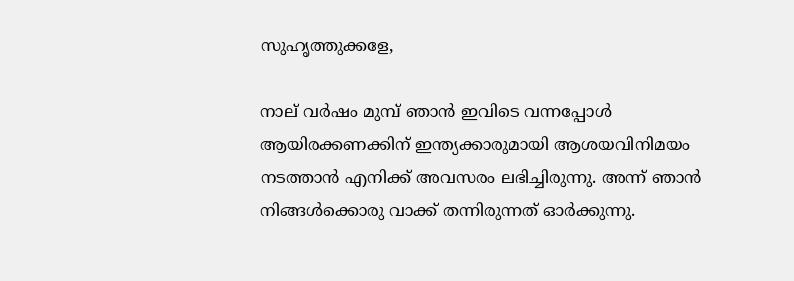സുഹൃത്തുക്കളേ,

നാല് വര്‍ഷം മുമ്പ് ഞാന്‍ ഇവിടെ വന്നപ്പോള്‍ ആയിരക്കണക്കിന് ഇന്ത്യക്കാരുമായി ആശയവിനിമയം നടത്താന്‍ എനിക്ക് അവസരം ലഭിച്ചിരുന്നു. അന്ന് ഞാന്‍ നിങ്ങള്‍ക്കൊരു വാക്ക് തന്നിരുന്നത് ഓര്‍ക്കുന്നു.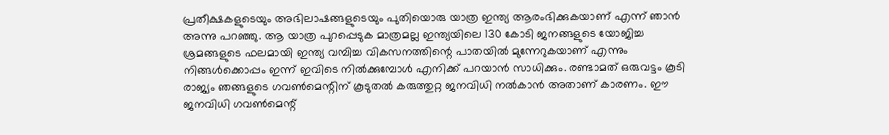പ്രതീക്ഷകളുടെയും അഭിലാഷങ്ങളുടെയും പുതിയൊരു യാത്ര ഇന്ത്യ ആരംഭിക്കുകയാണ് എന്ന് ഞാന്‍ അന്നു പറഞ്ഞു. ആ യാത്ര പുറപ്പെടുക മാത്രമല്ല ഇന്ത്യയിലെ 130 കോടി ജനങ്ങളുടെ യോജിച്ച ശ്രമങ്ങളുടെ ഫലമായി ഇന്ത്യ വമ്പിച്ച വികസനത്തിന്റെ പാതയില്‍ മുന്നേറുകയാണ് എന്നും നിങ്ങള്‍ക്കൊപ്പം ഇന്ന് ഇവിടെ നില്‍ക്കുമ്പോള്‍ എനിക്ക് പറയാന്‍ സാധിക്കും. രണ്ടാമത് ഒരുവട്ടം കൂടി രാജ്യം ഞങ്ങളുടെ ഗവണ്‍മെന്റിന് കൂടുതല്‍ കരുത്തുറ്റ ജനവിധി നല്‍കാന്‍ അതാണ് കാരണം. ഈ ജനവിധി ഗവണ്‍മെന്റ്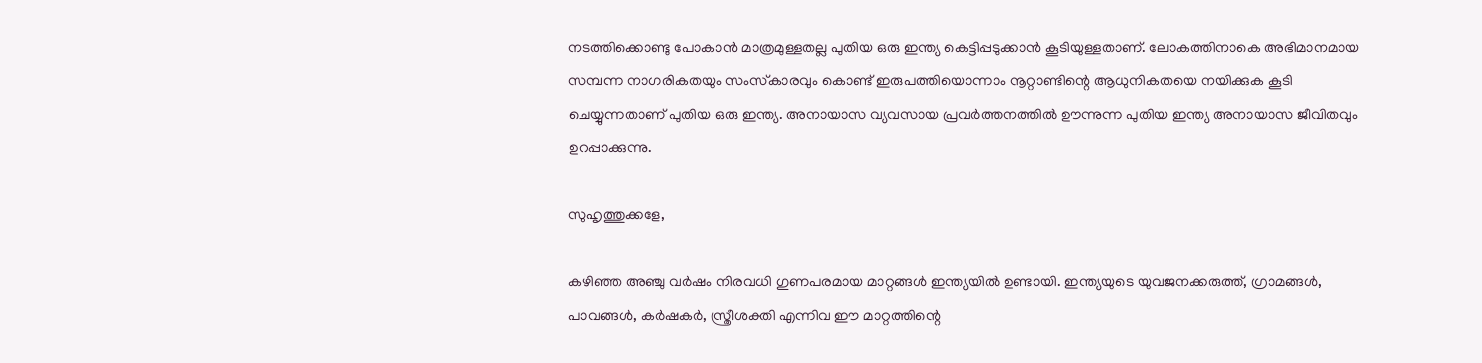നടത്തിക്കൊണ്ടു പോകാന്‍ മാത്രമുള്ളതല്ല പുതിയ ഒരു ഇന്ത്യ കെട്ടിപ്പടുക്കാന്‍ കൂടിയുള്ളതാണ്. ലോകത്തിനാകെ അഭിമാനമായ സമ്പന്ന നാഗരികതയും സംസ്‌കാരവും കൊണ്ട് ഇരുപത്തിയൊന്നാം നൂറ്റാണ്ടിന്റെ ആധുനികതയെ നയിക്കുക കൂടി ചെയ്യുന്നതാണ് പുതിയ ഒരു ഇന്ത്യ. അനായാസ വ്യവസായ പ്രവര്‍ത്തനത്തില്‍ ഊന്നുന്ന പുതിയ ഇന്ത്യ അനായാസ ജീവിതവും ഉറപ്പാക്കുന്നു.

സുഹൃത്തുക്കളേ,

കഴിഞ്ഞ അഞ്ചു വര്‍ഷം നിരവധി ഗുണപരമായ മാറ്റങ്ങള്‍ ഇന്ത്യയില്‍ ഉണ്ടായി. ഇന്ത്യയുടെ യുവജനക്കരുത്ത്, ഗ്രാമങ്ങള്‍, പാവങ്ങള്‍, കര്‍ഷകര്‍, സ്ത്രീശക്തി എന്നിവ ഈ മാറ്റത്തിന്റെ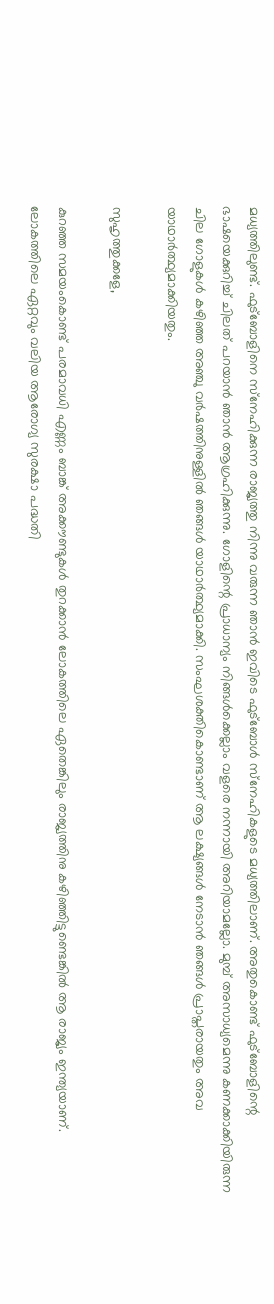മധ്യത്തിലുണ്ട്. ഫുട്‌ബോളിനെ സ്‌നേഹിക്കുന്ന രാജ്യത്തു നിന്നു വരുന്ന ഞാന്‍ ഇവിടെ ഫുട്‌ബോള്‍ സ്‌നേഹികളുടെ മധ്യത്തിലാണ്. അതുകൊണ്ട് ഫുട്‌ബോളിന്റെ ഭാഷയെക്കുറിച്ച് ചിലത് പറയാന്‍ ഞാന്‍ ആഗ്രഹിക്കുന്നു. ഗോളിന്റെ പ്രാധാന്യം നിങ്ങള്‍ക്കെല്ലാം വളരെ നന്നായി അറിയാമല്ലോ. മുമ്പ് അസാധ്യമെന്നു കണക്കാക്കിയിരുന്ന ചില ഗോളുകള്‍ കഴിഞ്ഞ അഞ്ചു വര്‍ഷത്തിനുള്ളില്‍ ഞങ്ങള്‍ യാഥാര്‍ത്ഥ്യമാക്കി. സംഘശക്തികൊണ്ടാണ് ആ ലക്ഷ്യങ്ങള്‍ നേടാന്‍ ഞങ്ങള്‍ പ്രാപ്തരായതും അവ യാഥാര്‍ത്ഥ്യമാക്കിയതും.

സുഹൃത്തുക്കളേ,

കുറഞ്ഞ സമയംകൊണ്ട് പരമാവധി എണ്ണം ബാങ്ക് അക്കൗണ്ടുകള്‍ തുറക്കാന്‍ ലോകത്തിലെ ഏതെങ്കിലും രാജ്യത്തിനു കഴിഞ്ഞിട്ടുണ്ടെങ്കില്‍ ആ രാജ്യം ഇന്ത്യയാണ്. ലോകത്തിലെ ഏറ്റവും വലിയ ആരോഗ്യ സുരക്ഷാ പദ്ധതി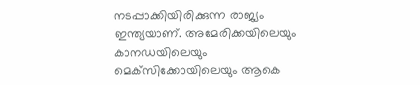നടപ്പാക്കിയിരിക്കുന്ന രാജ്യം ഇന്ത്യയാണ്. അമേരിക്കയിലെയും കാനഡയിലെയും മെക്‌സിക്കോയിലെയും ആകെ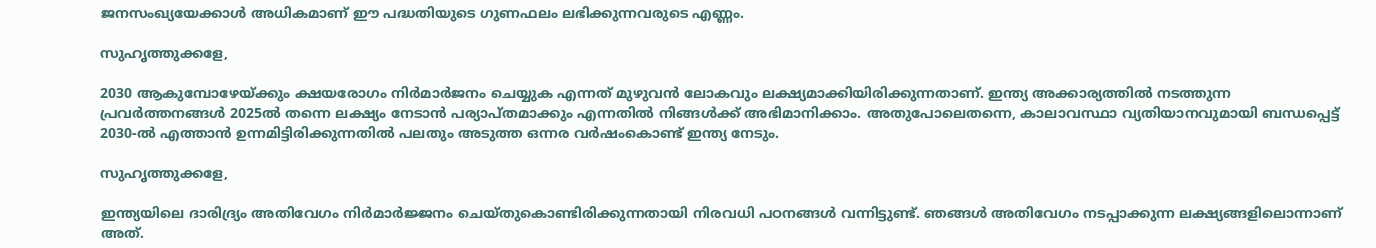ജനസംഖ്യയേക്കാള്‍ അധികമാണ് ഈ പദ്ധതിയുടെ ഗുണഫലം ലഭിക്കുന്നവരുടെ എണ്ണം.

സുഹൃത്തുക്കളേ,

2030 ആകുമ്പോഴേയ്ക്കും ക്ഷയരോഗം നിര്‍മാര്‍ജനം ചെയ്യുക എന്നത് മുഴുവന്‍ ലോകവും ലക്ഷ്യമാക്കിയിരിക്കുന്നതാണ്. ഇന്ത്യ അക്കാര്യത്തില്‍ നടത്തുന്ന പ്രവര്‍ത്തനങ്ങള്‍ 2025ല്‍ തന്നെ ലക്ഷ്യം നേടാന്‍ പര്യാപ്തമാക്കും എന്നതില്‍ നിങ്ങള്‍ക്ക് അഭിമാനിക്കാം. അതുപോലെതന്നെ, കാലാവസ്ഥാ വ്യതിയാനവുമായി ബന്ധപ്പെട്ട് 2030-ല്‍ എത്താന്‍ ഉന്നമിട്ടിരിക്കുന്നതില്‍ പലതും അടുത്ത ഒന്നര വര്‍ഷംകൊണ്ട് ഇന്ത്യ നേടും.

സുഹൃത്തുക്കളേ,

ഇന്ത്യയിലെ ദാരിദ്ര്യം അതിവേഗം നിര്‍മാര്‍ജ്ജനം ചെയ്തുകൊണ്ടിരിക്കുന്നതായി നിരവധി പഠനങ്ങള്‍ വന്നിട്ടുണ്ട്. ഞങ്ങള്‍ അതിവേഗം നടപ്പാക്കുന്ന ലക്ഷ്യങ്ങളിലൊന്നാണ് അത്.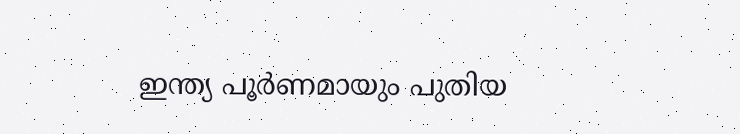ഇന്ത്യ പൂര്‍ണമായും പുതിയ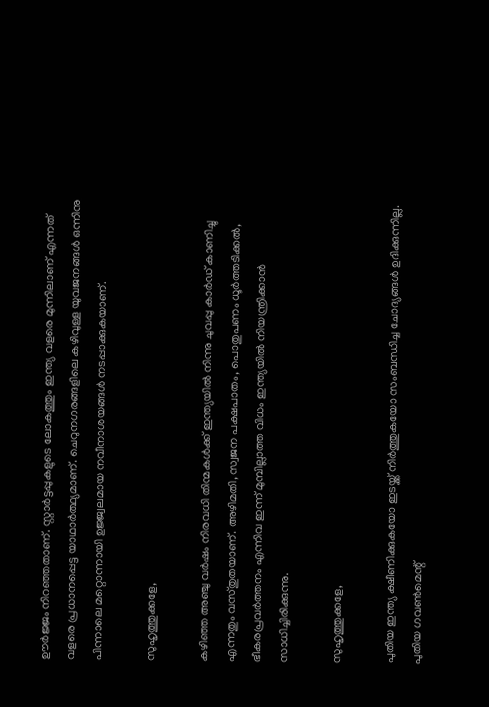ഊര്‍ജ്ജം നിറഞ്ഞതാണ്. സ്റ്റാര്‍ട്ടപ്പുകളുടെ ലോകത്തും ഇന്ത്യ വളരെ മുന്നിലാണ് എന്നത് വളരെ പ്രധാനപ്പെട്ട യാഥാര്‍ത്ഥ്യമാണ്. ചെറുനഗരങ്ങളിലെ കഴിവുള്ള യുവജനങ്ങള്‍ ഒന്നിനു പിന്നാലെ മറ്റൊന്നായി ഉജ്ജ്വലമായ നവീനാശയങ്ങള്‍ നടപ്പാക്കുകയാണ്.

സുഹൃത്തുക്കളേ,

കഴിഞ്ഞ അഞ്ചു വര്‍ഷം നിരവധി തിന്മകള്‍ക്ക് ഇന്ത്യയില്‍ നിന്നു ചുവപ്പു കാര്‍ഡ് കാണിച്ചു എന്നതും വസ്തുതയാണ്. അഴിമതി, സ്വജന പക്ഷപാതം, പൊതുപണം ധൂര്‍ത്തടിക്കല്‍, ഭീകരപ്രവര്‍ത്തനം എന്നിവ ഇന്ന് മുമ്പില്ലാത്ത വിധം ഇന്ത്യയില്‍ നിയന്ത്രിക്കാന്‍ സാധിച്ചിരിക്കുന്നു.

സുഹൃത്തുക്കളേ,

പുതിയ ഇന്ത്യ ക്ഷീണിക്കുകയോ ഇടയ്ക്ക് നിര്‍ത്തുകയോ സംബന്ധിച്ച ചോദ്യങ്ങള്‍ ഉദിക്കുന്നില്ല. പുതിയ ഗവണ്‍മെന്റ്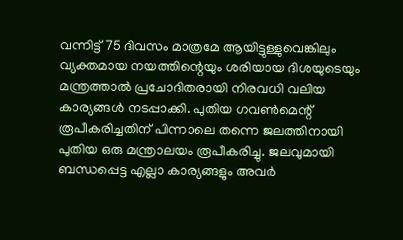വന്നിട്ട് 75 ദിവസം മാത്രമേ ആയിട്ടുള്ളുവെങ്കിലും വ്യക്തമായ നയത്തിന്റെയും ശരിയായ ദിശയുടെയും മന്ത്രത്താല്‍ പ്രചോദിതരായി നിരവധി വലിയ കാര്യങ്ങള്‍ നടപ്പാക്കി. പുതിയ ഗവണ്‍മെന്റ് രൂപീകരിച്ചതിന് പിന്നാലെ തന്നെ ജലത്തിനായി പുതിയ ഒരു മന്ത്രാലയം രൂപീകരിച്ചു. ജലവുമായി ബന്ധപ്പെട്ട എല്ലാ കാര്യങ്ങളും അവര്‍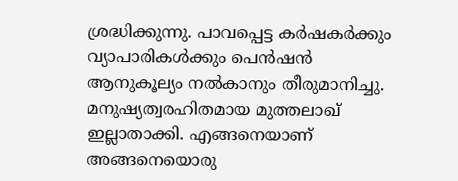ശ്രദ്ധിക്കുന്നു. പാവപ്പെട്ട കര്‍ഷകര്‍ക്കും വ്യാപാരികള്‍ക്കും പെന്‍ഷന്‍ ആനുകൂല്യം നല്‍കാനും തീരുമാനിച്ചു. മനുഷ്യത്വരഹിതമായ മുത്തലാഖ് ഇല്ലാതാക്കി. എങ്ങനെയാണ് അങ്ങനെയൊരു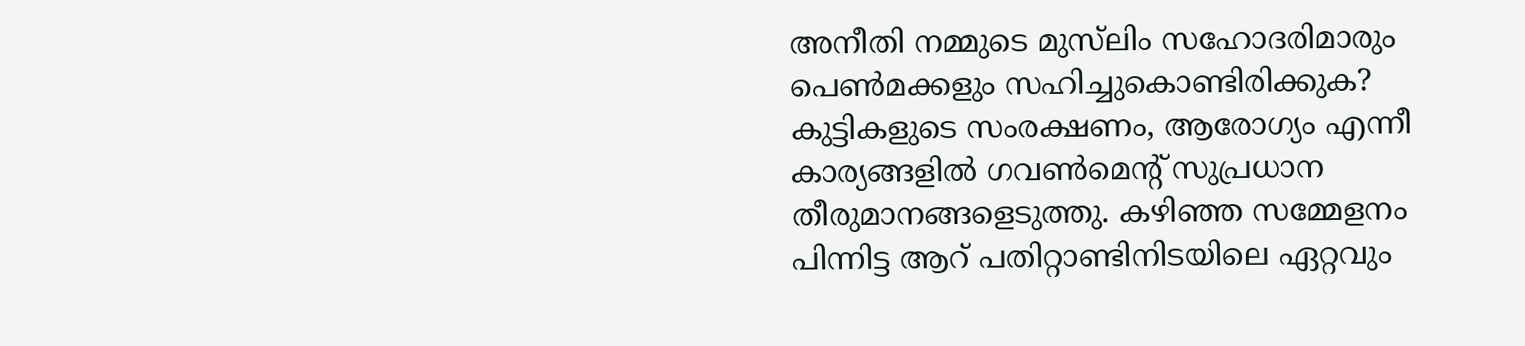അനീതി നമ്മുടെ മുസ്‌ലിം സഹോദരിമാരും പെണ്‍മക്കളും സഹിച്ചുകൊണ്ടിരിക്കുക? കുട്ടികളുടെ സംരക്ഷണം, ആരോഗ്യം എന്നീ കാര്യങ്ങളില്‍ ഗവണ്‍മെന്റ് സുപ്രധാന തീരുമാനങ്ങളെടുത്തു. കഴിഞ്ഞ സമ്മേളനം പിന്നിട്ട ആറ് പതിറ്റാണ്ടിനിടയിലെ ഏറ്റവും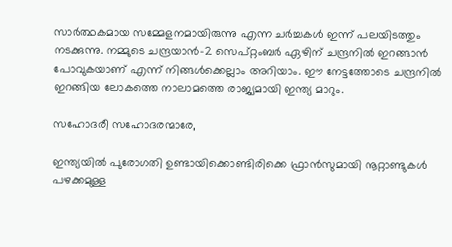സാര്‍ത്ഥകമായ സമ്മേളനമായിരുന്നു എന്ന ചര്‍ച്ചകള്‍ ഇന്ന് പലയിടത്തും നടക്കുന്നു. നമ്മുടെ ചന്ദ്രയാന്‍-2 സെപ്റ്റംബര്‍ ഏഴിന് ചന്ദ്രനില്‍ ഇറങ്ങാന്‍ പോവുകയാണ് എന്ന് നിങ്ങള്‍ക്കെല്ലാം അറിയാം. ഈ നേട്ടത്തോടെ ചന്ദ്രനില്‍ ഇറങ്ങിയ ലോകത്തെ നാലാമത്തെ രാജ്യമായി ഇന്ത്യ മാറും.

സഹോദരീ സഹോദരന്മാരേ,

ഇന്ത്യയില്‍ പുരോഗതി ഉണ്ടായിക്കൊണ്ടിരിക്കെ ഫ്രാന്‍സുമായി നൂറ്റാണ്ടുകള്‍ പഴക്കമുള്ള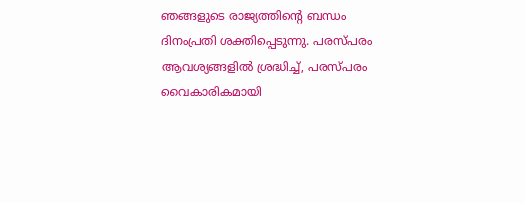ഞങ്ങളുടെ രാജ്യത്തിന്റെ ബന്ധം ദിനംപ്രതി ശക്തിപ്പെടുന്നു. പരസ്പരം ആവശ്യങ്ങളില്‍ ശ്രദ്ധിച്ച്, പരസ്പരം വൈകാരികമായി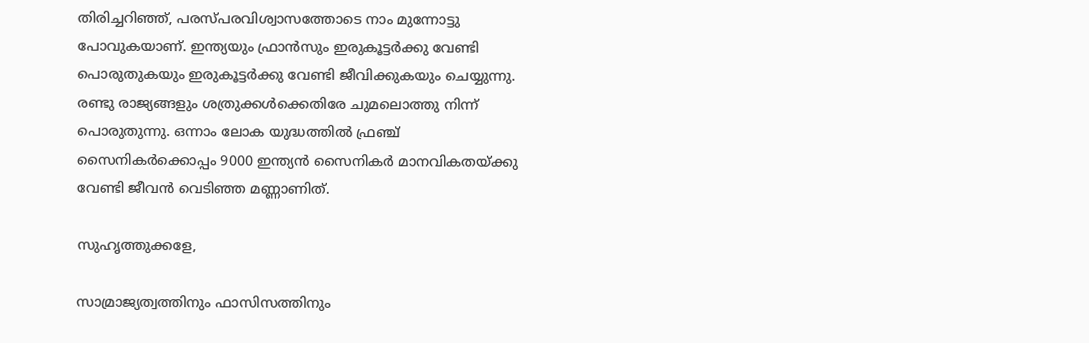തിരിച്ചറിഞ്ഞ്, പരസ്പരവിശ്വാസത്തോടെ നാം മുന്നോട്ടു പോവുകയാണ്. ഇന്ത്യയും ഫ്രാന്‍സും ഇരുകൂട്ടര്‍ക്കു വേണ്ടി പൊരുതുകയും ഇരുകൂട്ടര്‍ക്കു വേണ്ടി ജീവിക്കുകയും ചെയ്യുന്നു. രണ്ടു രാജ്യങ്ങളും ശത്രുക്കള്‍ക്കെതിരേ ചുമലൊത്തു നിന്ന് പൊരുതുന്നു. ഒന്നാം ലോക യുദ്ധത്തില്‍ ഫ്രഞ്ച് സൈനികര്‍ക്കൊപ്പം 9000 ഇന്ത്യന്‍ സൈനികര്‍ മാനവികതയ്ക്കു വേണ്ടി ജീവന്‍ വെടിഞ്ഞ മണ്ണാണിത്.

സുഹൃത്തുക്കളേ,

സാമ്രാജ്യത്വത്തിനും ഫാസിസത്തിനും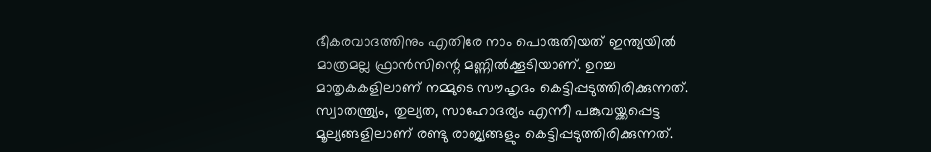ഭീകരവാദത്തിനും എതിരേ നാം പൊരുതിയത് ഇന്ത്യയില്‍ മാത്രമല്ല ഫ്രാന്‍സിന്റെ മണ്ണില്‍ക്കൂടിയാണ്. ഉറച്ച മാതൃകകളിലാണ് നമ്മുടെ സൗഹൃദം കെട്ടിപ്പടുത്തിരിക്കുന്നത്. സ്വാതന്ത്ര്യം, തുല്യത, സാഹോദര്യം എന്നീ പങ്കുവയ്ക്കപ്പെട്ട മൂല്യങ്ങളിലാണ് രണ്ടു രാജ്യങ്ങളും കെട്ടിപ്പടുത്തിരിക്കുന്നത്.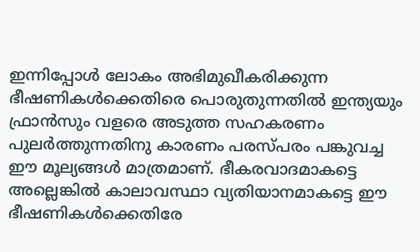ഇന്നിപ്പോള്‍ ലോകം അഭിമുഖീകരിക്കുന്ന ഭീഷണികള്‍ക്കെതിരെ പൊരുതുന്നതില്‍ ഇന്ത്യയും ഫ്രാന്‍സും വളരെ അടുത്ത സഹകരണം പുലര്‍ത്തുന്നതിനു കാരണം പരസ്പരം പങ്കുവച്ച ഈ മൂല്യങ്ങള്‍ മാത്രമാണ്. ഭീകരവാദമാകട്ടെ അല്ലെങ്കില്‍ കാലാവസ്ഥാ വ്യതിയാനമാകട്ടെ ഈ ഭീഷണികള്‍ക്കെതിരേ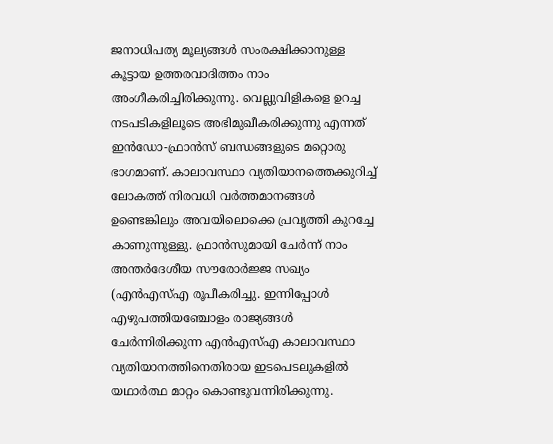ജനാധിപത്യ മൂല്യങ്ങള്‍ സംരക്ഷിക്കാനുള്ള കൂട്ടായ ഉത്തരവാദിത്തം നാം അംഗീകരിച്ചിരിക്കുന്നു. വെല്ലുവിളികളെ ഉറച്ച നടപടികളിലൂടെ അഭിമുഖീകരിക്കുന്നു എന്നത് ഇന്‍ഡോ-ഫ്രാന്‍സ് ബന്ധങ്ങളുടെ മറ്റൊരു ഭാഗമാണ്. കാലാവസ്ഥാ വ്യതിയാനത്തെക്കുറിച്ച് ലോകത്ത് നിരവധി വര്‍ത്തമാനങ്ങള്‍ ഉണ്ടെങ്കിലും അവയിലൊക്കെ പ്രവൃത്തി കുറച്ചേ കാണുന്നുള്ളു. ഫ്രാന്‍സുമായി ചേര്‍ന്ന് നാം അന്തര്‍ദേശീയ സൗരോര്‍ജ്ജ സഖ്യം (എന്‍എസ്എ രൂപീകരിച്ചു. ഇന്നിപ്പോള്‍ എഴുപത്തിയഞ്ചോളം രാജ്യങ്ങള്‍ ചേര്‍ന്നിരിക്കുന്ന എന്‍എസ്എ കാലാവസ്ഥാ വ്യതിയാനത്തിനെതിരായ ഇടപെടലുകളില്‍ യഥാര്‍ത്ഥ മാറ്റം കൊണ്ടുവന്നിരിക്കുന്നു.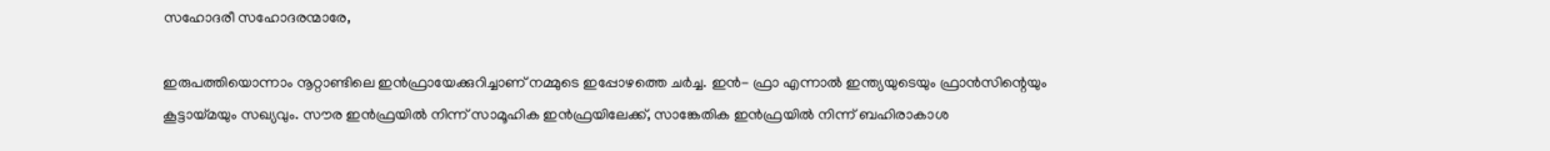സഹോദരീ സഹോദരന്മാരേ,

ഇരുപത്തിയൊന്നാം നൂറ്റാണ്ടിലെ ഇന്‍ഫ്രായേക്കുറിച്ചാണ് നമ്മുടെ ഇപ്പോഴത്തെ ചര്‍ച്ച. ഇന്‍- ഫ്രാ എന്നാല്‍ ഇന്ത്യയുടെയും ഫ്രാന്‍സിന്റെയും കൂട്ടായ്മയും സഖ്യവും. സൗര ഇന്‍ഫ്രയില്‍ നിന്ന് സാമൂഹിക ഇന്‍ഫ്രയിലേക്ക്, സാങ്കേതിക ഇന്‍ഫ്രയില്‍ നിന്ന് ബഹിരാകാശ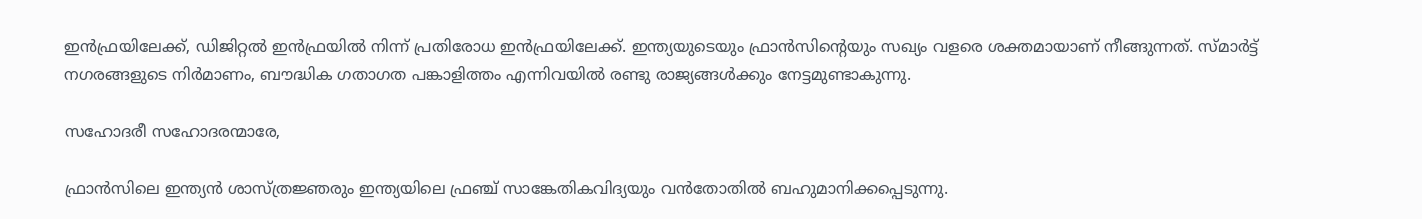ഇന്‍ഫ്രയിലേക്ക്, ഡിജിറ്റല്‍ ഇന്‍ഫ്രയില്‍ നിന്ന് പ്രതിരോധ ഇന്‍ഫ്രയിലേക്ക്. ഇന്ത്യയുടെയും ഫ്രാന്‍സിന്റെയും സഖ്യം വളരെ ശക്തമായാണ് നീങ്ങുന്നത്. സ്മാര്‍ട്ട് നഗരങ്ങളുടെ നിര്‍മാണം, ബൗദ്ധിക ഗതാഗത പങ്കാളിത്തം എന്നിവയില്‍ രണ്ടു രാജ്യങ്ങള്‍ക്കും നേട്ടമുണ്ടാകുന്നു.

സഹോദരീ സഹോദരന്മാരേ,

ഫ്രാന്‍സിലെ ഇന്ത്യന്‍ ശാസ്ത്രജ്ഞരും ഇന്ത്യയിലെ ഫ്രഞ്ച് സാങ്കേതികവിദ്യയും വന്‍തോതില്‍ ബഹുമാനിക്കപ്പെടുന്നു.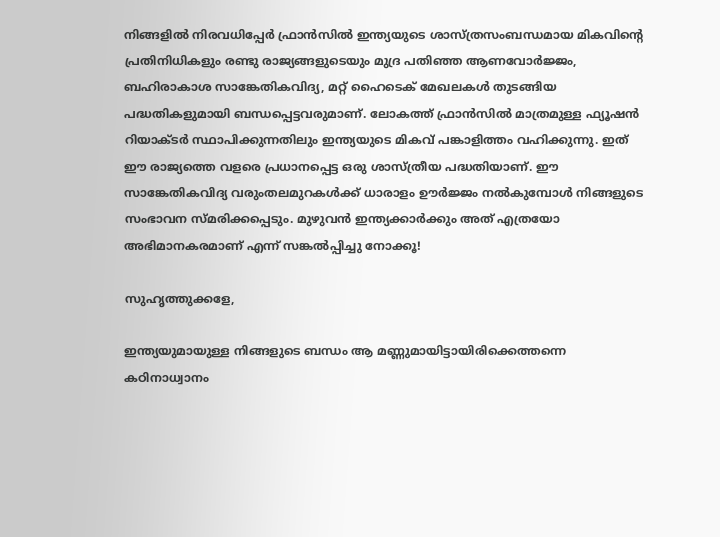നിങ്ങളില്‍ നിരവധിപ്പേര്‍ ഫ്രാന്‍സില്‍ ഇന്ത്യയുടെ ശാസ്ത്രസംബന്ധമായ മികവിന്റെ പ്രതിനിധികളും രണ്ടു രാജ്യങ്ങളുടെയും മുദ്ര പതിഞ്ഞ ആണവോര്‍ജ്ജം, ബഹിരാകാശ സാങ്കേതികവിദ്യ, മറ്റ് ഹൈടെക് മേഖലകള്‍ തുടങ്ങിയ പദ്ധതികളുമായി ബന്ധപ്പെട്ടവരുമാണ്. ലോകത്ത് ഫ്രാന്‍സില്‍ മാത്രമുള്ള ഫ്യൂഷന്‍ റിയാക്ടര്‍ സ്ഥാപിക്കുന്നതിലും ഇന്ത്യയുടെ മികവ് പങ്കാളിത്തം വഹിക്കുന്നു. ഇത് ഈ രാജ്യത്തെ വളരെ പ്രധാനപ്പെട്ട ഒരു ശാസ്ത്രീയ പദ്ധതിയാണ്. ഈ സാങ്കേതികവിദ്യ വരുംതലമുറകള്‍ക്ക് ധാരാളം ഊര്‍ജ്ജം നല്‍കുമ്പോള്‍ നിങ്ങളുടെ സംഭാവന സ്മരിക്കപ്പെടും. മുഴുവന്‍ ഇന്ത്യക്കാര്‍ക്കും അത് എത്രയോ അഭിമാനകരമാണ് എന്ന് സങ്കല്‍പ്പിച്ചു നോക്കൂ!

സുഹൃത്തുക്കളേ,

ഇന്ത്യയുമായുള്ള നിങ്ങളുടെ ബന്ധം ആ മണ്ണുമായിട്ടായിരിക്കെത്തന്നെ കഠിനാധ്വാനം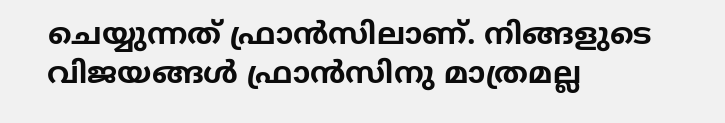ചെയ്യുന്നത് ഫ്രാന്‍സിലാണ്. നിങ്ങളുടെ വിജയങ്ങള്‍ ഫ്രാന്‍സിനു മാത്രമല്ല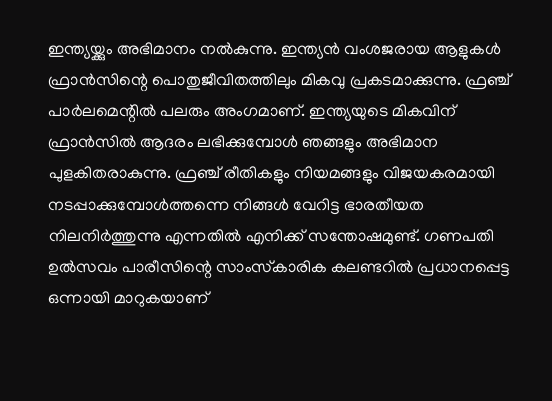ഇന്ത്യയ്ക്കും അഭിമാനം നല്‍കുന്നു. ഇന്ത്യന്‍ വംശജരായ ആളുകള്‍ ഫ്രാന്‍സിന്റെ പൊതുജീവിതത്തിലും മികവു പ്രകടമാക്കുന്നു. ഫ്രഞ്ച് പാര്‍ലമെന്റില്‍ പലരും അംഗമാണ്. ഇന്ത്യയുടെ മികവിന് ഫ്രാന്‍സില്‍ ആദരം ലഭിക്കുമ്പോള്‍ ഞങ്ങളും അഭിമാന പുളകിതരാകുന്നു. ഫ്രഞ്ച് രീതികളും നിയമങ്ങളും വിജയകരമായി നടപ്പാക്കുമ്പോള്‍ത്തന്നെ നിങ്ങള്‍ വേറിട്ട ഭാരതീയത നിലനിര്‍ത്തുന്നു എന്നതില്‍ എനിക്ക് സന്തോഷമുണ്ട്. ഗണപതി ഉല്‍സവം പാരീസിന്റെ സാംസ്‌കാരിക കലണ്ടറില്‍ പ്രധാനപ്പെട്ട ഒന്നായി മാറുകയാണ്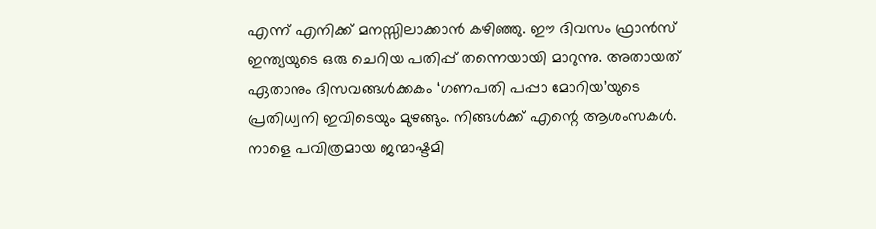എന്ന് എനിക്ക് മനസ്സിലാക്കാന്‍ കഴിഞ്ഞു. ഈ ദിവസം ഫ്രാന്‍സ് ഇന്ത്യയുടെ ഒരു ചെറിയ പതിപ്പ് തന്നെയായി മാറുന്നു. അതായത് ഏതാനും ദിസവങ്ങള്‍ക്കകം ‘ഗണപതി പപ്പാ മോറിയ’യുടെ പ്രതിധ്വനി ഇവിടെയും മുഴങ്ങും. നിങ്ങള്‍ക്ക് എന്റെ ആശംസകള്‍. നാളെ പവിത്രമായ ജന്മാഷ്ടമി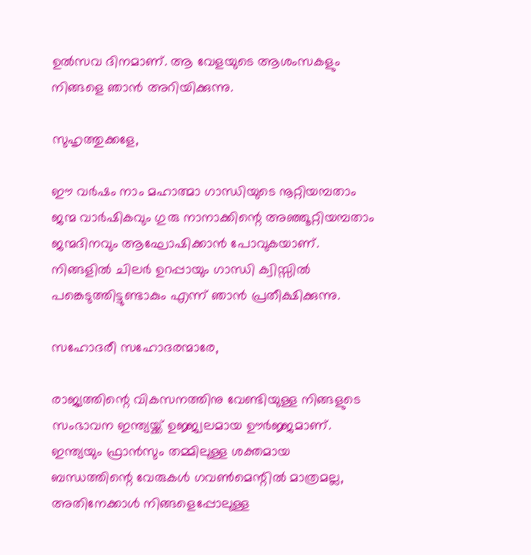ഉല്‍സവ ദിനമാണ്. ആ വേളയുടെ ആശംസകളും നിങ്ങളെ ഞാന്‍ അറിയിക്കുന്നു.

സുഹൃത്തുക്കളേ,

ഈ വര്‍ഷം നാം മഹാത്മാ ഗാന്ധിയുടെ നൂറ്റിയമ്പതാം ജന്മ വാര്‍ഷികവും ഗുരു നാനാക്കിന്റെ അഞ്ഞൂറ്റിയമ്പതാം ജന്മദിനവും ആഘോഷിക്കാന്‍ പോവുകയാണ്. നിങ്ങളില്‍ ചിലര്‍ ഉറപ്പായും ഗാന്ധി ക്വിസ്സില്‍ പങ്കെടുത്തിട്ടുണ്ടാകും എന്ന് ഞാന്‍ പ്രതീക്ഷിക്കുന്നു.

സഹോദരീ സഹോദരന്മാരേ,

രാജ്യത്തിന്റെ വികസനത്തിനു വേണ്ടിയുള്ള നിങ്ങളുടെ സംഭാവന ഇന്ത്യയ്ക്ക് ഉജ്ജ്വലമായ ഊര്‍ജ്ജമാണ്. ഇന്ത്യയും ഫ്രാന്‍സും തമ്മിലുള്ള ശക്തമായ ബന്ധത്തിന്റെ വേരുകള്‍ ഗവണ്‍മെന്റില്‍ മാത്രമല്ല, അതിനേക്കാള്‍ നിങ്ങളെപ്പോലുള്ള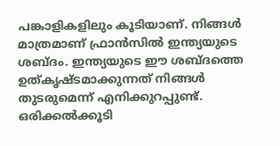പങ്കാളികളിലും കൂടിയാണ്. നിങ്ങള്‍ മാത്രമാണ് ഫ്രാന്‍സില്‍ ഇന്ത്യയുടെ ശബ്ദം. ഇന്ത്യയുടെ ഈ ശബ്ദത്തെ ഉത്കൃഷ്ടമാക്കുന്നത് നിങ്ങള്‍ തുടരുമെന്ന് എനിക്കുറപ്പുണ്ട്. ഒരിക്കല്‍ക്കൂടി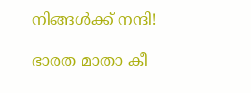നിങ്ങള്‍ക്ക് നന്ദി!

ഭാരത മാതാ കീ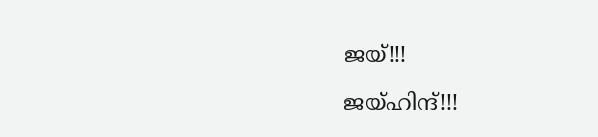ജയ്!!!

ജയ്ഹിന്ദ്!!!